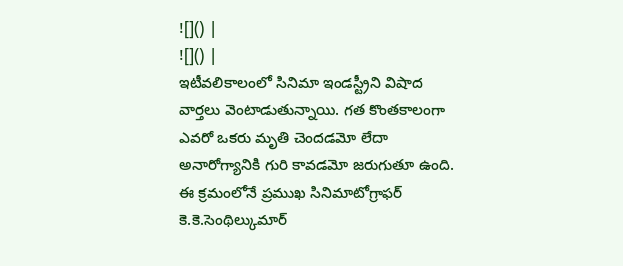![]() |
![]() |
ఇటీవలికాలంలో సినిమా ఇండస్ట్రీని విషాద వార్తలు వెంటాడుతున్నాయి. గత కొంతకాలంగా ఎవరో ఒకరు మృతి చెందడమో లేదా అనారోగ్యానికి గురి కావడమో జరుగుతూ ఉంది. ఈ క్రమంలోనే ప్రముఖ సినిమాటోగ్రాఫర్ కె.కె.సెంథిల్కుమార్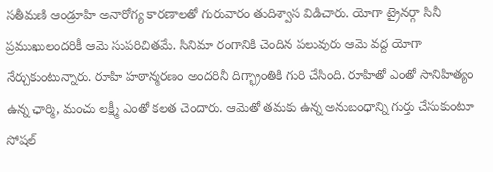సతీమణి ఆండ్రూహి అనారోగ్య కారణాలతో గురువారం తుదిశ్వాస విడిచారు. యోగా ట్రైనర్గా సినీ ప్రముఖులందరికీ ఆమె సుపరిచితమే. సినిమా రంగానికి చెందిన పలువురు ఆమె వద్ద యోగా నేర్చుకుంటున్నారు. రూహి హఠాన్మరణం అందరినీ దిగ్భ్రాంతికి గురి చేసింది. రూహితో ఎంతో సానిహిత్యం ఉన్న ఛార్మి, మంచు లక్ష్మీ ఎంతో కలత చెందారు. ఆమెతో తమకు ఉన్న అనుబంధాన్ని గుర్తు చేసుకుంటూ సోషల్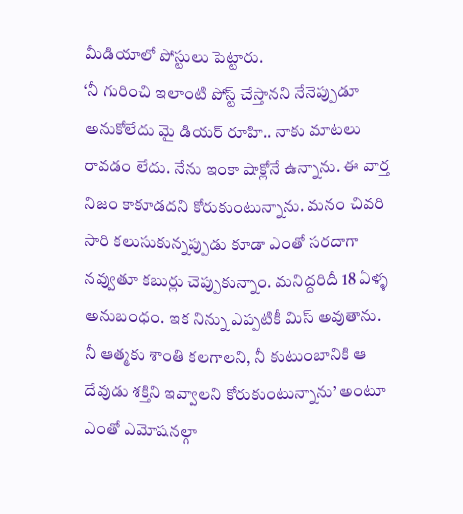మీడియాలో పోస్టులు పెట్టారు.
‘నీ గురించి ఇలాంటి పోస్ట్ చేస్తానని నేనెప్పుడూ అనుకోలేదు మై డియర్ రూహి.. నాకు మాటలు రావడం లేదు. నేను ఇంకా షాక్లోనే ఉన్నాను. ఈ వార్త నిజం కాకూడదని కోరుకుంటున్నాను. మనం చివరి సారి కలుసుకున్నప్పుడు కూడా ఎంతో సరదాగా నవ్వుతూ కబుర్లు చెప్పుకున్నాం. మనిద్దరిదీ 18 ఏళ్ళ అనుబంధం. ఇక నిన్ను ఎప్పటికీ మిస్ అవుతాను. నీ ఆత్మకు శాంతి కలగాలని, నీ కుటుంబానికి ఆ దేవుడు శక్తిని ఇవ్వాలని కోరుకుంటున్నాను’ అంటూ ఎంతో ఎమోషనల్గా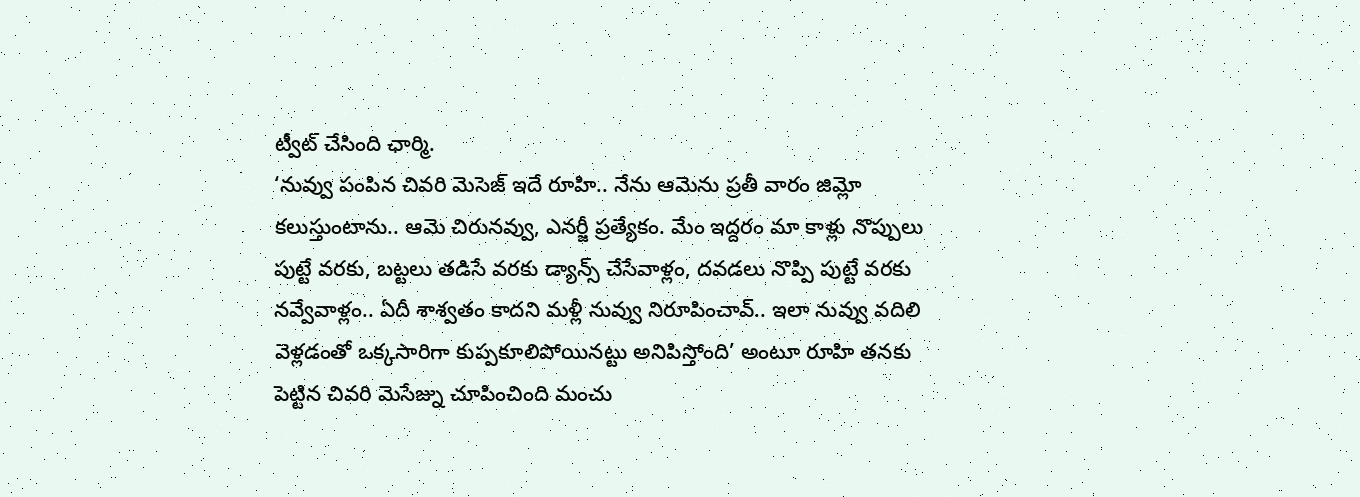ట్వీట్ చేసింది ఛార్మి.
‘నువ్వు పంపిన చివరి మెసెజ్ ఇదే రూహి.. నేను ఆమెను ప్రతీ వారం జిమ్లో కలుస్తుంటాను.. ఆమె చిరునవ్వు, ఎనర్జీ ప్రత్యేకం. మేం ఇద్దరం మా కాళ్లు నొప్పులు పుట్టే వరకు, బట్టలు తడిసే వరకు డ్యాన్స్ చేసేవాళ్లం, దవడలు నొప్పి పుట్టే వరకు నవ్వేవాళ్లం.. ఏదీ శాశ్వతం కాదని మళ్లీ నువ్వు నిరూపించావ్.. ఇలా నువ్వు వదిలి వెళ్లడంతో ఒక్కసారిగా కుప్పకూలిపోయినట్టు అనిపిస్తోంది’ అంటూ రూహి తనకు పెట్టిన చివరి మెసేజ్ను చూపించింది మంచు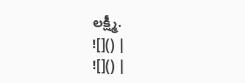లక్ష్మీ.
![]() |
![]() |